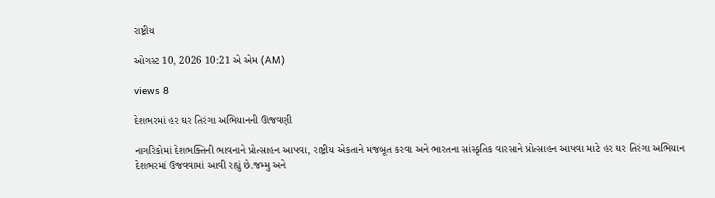રાષ્ટ્રીય

ઓગસ્ટ 10, 2026 10:21 એ એમ (AM)

views 8

દેશભરમાં હર ઘર તિરંગા અભિયાનની ઊજવણી

નાગરિકોમાં દેશભક્તિની ભાવનાને પ્રોત્સાહન આપવા, રાષ્ટ્રીય એકતાને મજબૂત કરવા અને ભારતના સાંસ્કૃતિક વારસાને પ્રોત્સાહન આપવા માટે હર ઘર તિરંગા અભિયાન દેશભરમાં ઉજવવામાં આવી રહ્યું છે.જમ્મુ અને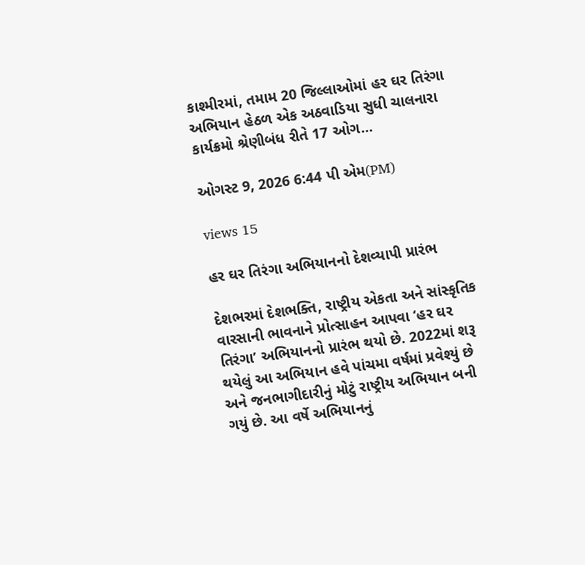કાશ્મીરમાં, તમામ 20 જિલ્લાઓમાં હર ઘર તિરંગા અભિયાન હેઠળ એક અઠવાડિયા સુધી ચાલનારા કાર્યક્રમો શ્રેણીબંધ રીતે 17 ઓગ...

ઓગસ્ટ 9, 2026 6:44 પી એમ(PM)

views 15

હર ઘર તિરંગા અભિયાનનો દેશવ્યાપી પ્રારંભ

દેશભરમાં દેશભક્તિ, રાષ્ટ્રીય એકતા અને સાંસ્કૃતિક વારસાની ભાવનાને પ્રોત્સાહન આપવા ‘હર ઘર તિરંગા’ અભિયાનનો પ્રારંભ થયો છે. 2022માં શરૂ થયેલું આ અભિયાન હવે પાંચમા વર્ષમાં પ્રવેશ્યું છે અને જનભાગીદારીનું મોટું રાષ્ટ્રીય અભિયાન બની ગયું છે. આ વર્ષે અભિયાનનું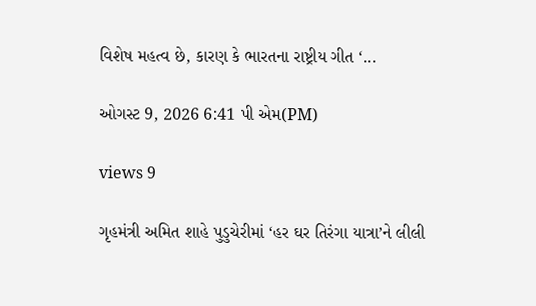વિશેષ મહત્વ છે, કારણ કે ભારતના રાષ્ટ્રીય ગીત ‘...

ઓગસ્ટ 9, 2026 6:41 પી એમ(PM)

views 9

ગૃહમંત્રી અમિત શાહે પુડુચેરીમાં ‘હર ઘર તિરંગા યાત્રા’ને લીલી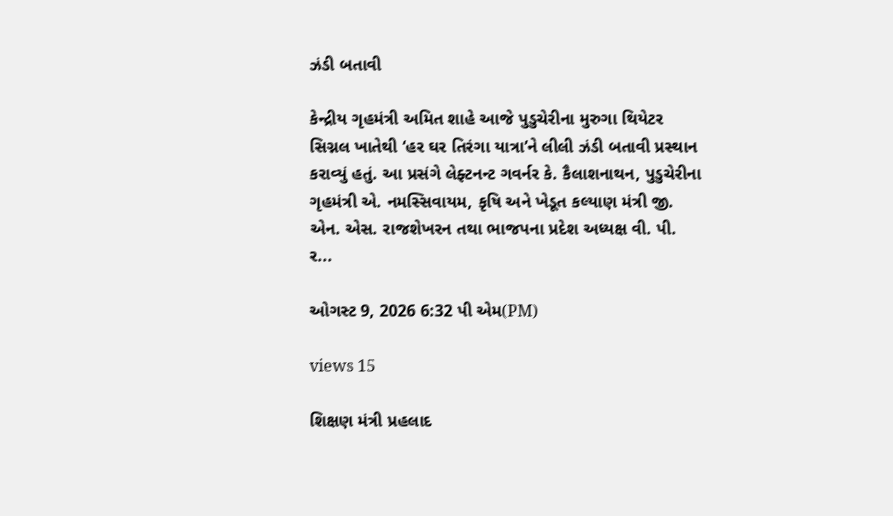ઝંડી બતાવી

કેન્દ્રીય ગૃહમંત્રી અમિત શાહે આજે પુડુચેરીના મુરુગા થિયેટર સિગ્નલ ખાતેથી ‘હર ઘર તિરંગા યાત્રા’ને લીલી ઝંડી બતાવી પ્રસ્થાન કરાવ્યું હતું. આ પ્રસંગે લેફ્ટનન્ટ ગવર્નર કે. કૈલાશનાથન, પુડુચેરીના ગૃહમંત્રી એ. નમસ્સિવાયમ, કૃષિ અને ખેડૂત કલ્યાણ મંત્રી જી. એન. એસ. રાજશેખરન તથા ભાજપના પ્રદેશ અધ્યક્ષ વી. પી. ર...

ઓગસ્ટ 9, 2026 6:32 પી એમ(PM)

views 15

શિક્ષણ મંત્રી પ્રહલાદ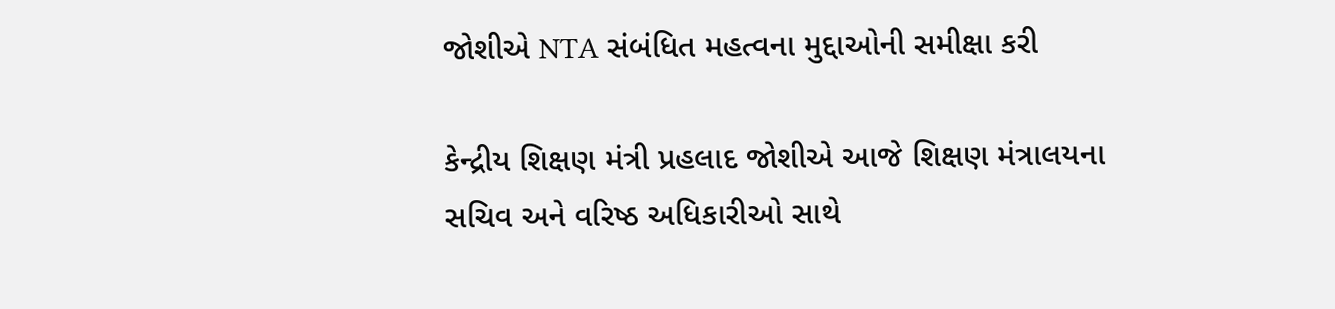જોશીએ NTA સંબંધિત મહત્વના મુદ્દાઓની સમીક્ષા કરી

કેન્દ્રીય શિક્ષણ મંત્રી પ્રહલાદ જોશીએ આજે શિક્ષણ મંત્રાલયના સચિવ અને વરિષ્ઠ અધિકારીઓ સાથે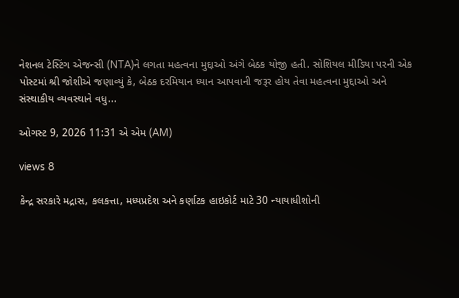નેશનલ ટેસ્ટિંગ એજન્સી (NTA)ને લગતા મહત્વના મુદ્દાઓ અંગે બેઠક યોજી હતી. સોશિયલ મીડિયા પરની એક પોસ્ટમાં શ્રી જોશીએ જણાવ્યું કે, બેઠક દરમિયાન ધ્યાન આપવાની જરૂર હોય તેવા મહત્વના મુદ્દાઓ અને સંસ્થાકીય વ્યવસ્થાને વધુ...

ઓગસ્ટ 9, 2026 11:31 એ એમ (AM)

views 8

કેન્દ્ર સરકારે મદ્રાસ, કલકત્તા, મધ્યપ્રદેશ અને કર્ણાટક હાઇકોર્ટ માટે 30 ન્યાયાધીશોની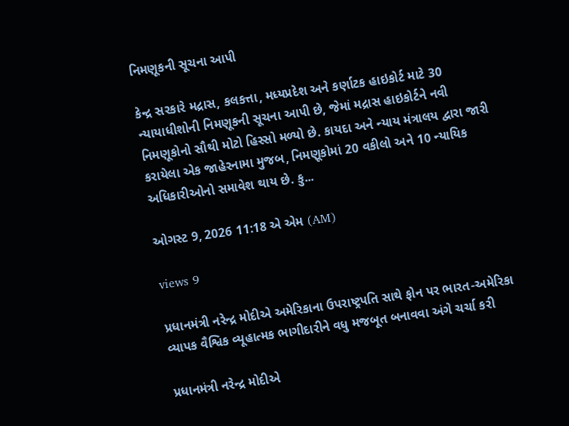નિમણૂકની સૂચના આપી

કેન્દ્ર સરકારે મદ્રાસ, કલકત્તા, મધ્યપ્રદેશ અને કર્ણાટક હાઇકોર્ટ માટે 30 ન્યાયાધીશોની નિમણૂકની સૂચના આપી છે, જેમાં મદ્રાસ હાઇકોર્ટને નવી નિમણૂકોનો સૌથી મોટો હિસ્સો મળ્યો છે. કાયદા અને ન્યાય મંત્રાલય દ્વારા જારી કરાયેલા એક જાહેરનામા મુજબ, નિમણૂકોમાં 20 વકીલો અને 10 ન્યાયિક અધિકારીઓનો સમાવેશ થાય છે. કુ...

ઓગસ્ટ 9, 2026 11:18 એ એમ (AM)

views 9

પ્રધાનમંત્રી નરેન્દ્ર મોદીએ અમેરિકાના ઉપરાષ્ટ્રપતિ સાથે ફોન પર ભારત-અમેરિકા વ્યાપક વૈશ્વિક વ્યૂહાત્મક ભાગીદારીને વધુ મજબૂત બનાવવા અંગે ચર્ચા કરી

પ્રધાનમંત્રી નરેન્દ્ર મોદીએ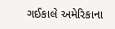ગઈકાલે અમેરિકાના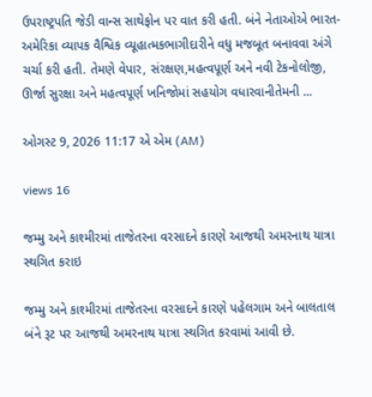ઉપરાષ્ટ્રપતિ જેડી વાન્સ સાથેફોન પર વાત કરી હતી. બંને નેતાઓએ ભારત-અમેરિકા વ્યાપક વૈશ્વિક વ્યૂહાત્મકભાગીદારીને વધુ મજબૂત બનાવવા અંગે ચર્ચા કરી હતી. તેમણે વેપાર, સંરક્ષણ,મહત્વપૂર્ણ અને નવી ટેકનોલોજી, ઊર્જા સુરક્ષા અને મહત્વપૂર્ણ ખનિજોમાં સહયોગ વધારવાનીતેમની ...

ઓગસ્ટ 9, 2026 11:17 એ એમ (AM)

views 16

જમ્મુ અને કાશ્મીરમાં તાજેતરના વરસાદને કારણે આજથી અમરનાથ યાત્રા સ્થગિત કરાઇ

જમ્મુ અને કાશ્મીરમાં તાજેતરના વરસાદને કારણે પહેલગામ અને બાલતાલ બંને રૂટ પર આજથી અમરનાથ યાત્રા સ્થગિત કરવામાં આવી છે.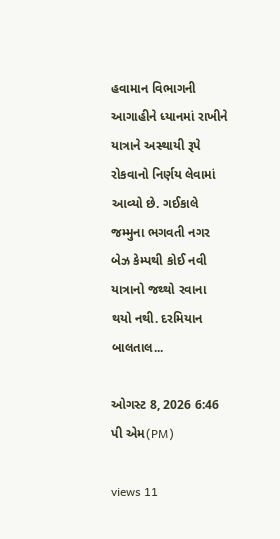હવામાન વિભાગની આગાહીને ધ્યાનમાં રાખીને યાત્રાને અસ્થાયી રૂપે રોકવાનો નિર્ણય લેવામાં આવ્યો છે. ગઈકાલે જમ્મુના ભગવતી નગર બેઝ કેમ્પથી કોઈ નવી યાત્રાનો જથ્થો રવાના થયો નથી. દરમિયાન બાલતાલ...

ઓગસ્ટ 8, 2026 6:46 પી એમ(PM)

views 11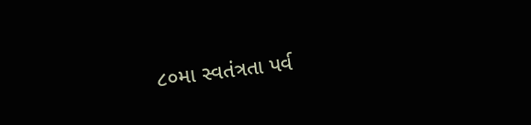૮૦મા સ્વતંત્રતા પર્વ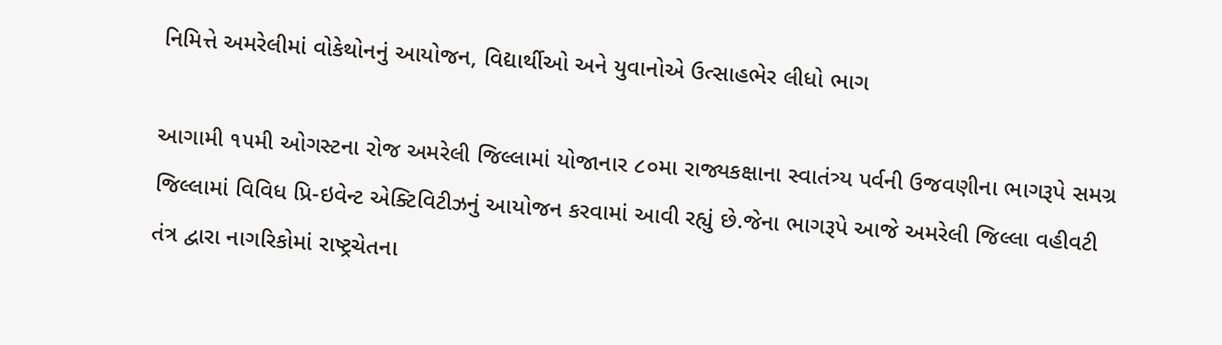નિમિત્તે અમરેલીમાં વોકેથોનનું આયોજન, વિદ્યાર્થીઓ અને યુવાનોએ ઉત્સાહભેર લીધો ભાગ

આગામી ૧૫મી ઓગસ્ટના રોજ અમરેલી જિલ્લામાં યોજાનાર ૮૦મા રાજ્યકક્ષાના સ્વાતંત્ર્ય પર્વની ઉજવણીના ભાગરૂપે સમગ્ર જિલ્લામાં વિવિધ પ્રિ-ઇવેન્ટ એક્ટિવિટીઝનું આયોજન કરવામાં આવી રહ્યું છે.જેના ભાગરૂપે આજે અમરેલી જિલ્લા વહીવટી તંત્ર દ્વારા નાગરિકોમાં રાષ્ટ્રચેતના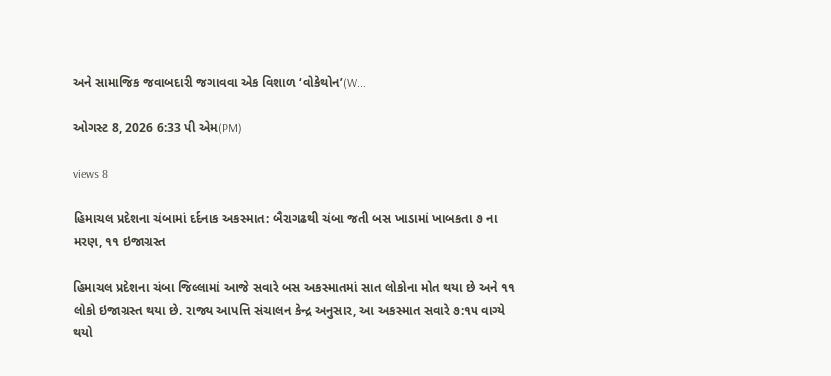અને સામાજિક જવાબદારી જગાવવા એક વિશાળ ‘વોકેથોન’(W...

ઓગસ્ટ 8, 2026 6:33 પી એમ(PM)

views 8

હિમાચલ પ્રદેશના ચંબામાં દર્દનાક અકસ્માત: બૈરાગઢથી ચંબા જતી બસ ખાડામાં ખાબકતા ૭ ના મરણ, ૧૧ ઇજાગ્રસ્ત

હિમાચલ પ્રદેશના ચંબા જિલ્લામાં આજે સવારે બસ અકસ્માતમાં સાત લોકોના મોત થયા છે અને ૧૧ લોકો ઇજાગ્રસ્ત થયા છે. રાજ્ય આપત્તિ સંચાલન કેન્દ્ર અનુસાર, આ અકસ્માત સવારે ૭:૧૫ વાગ્યે થયો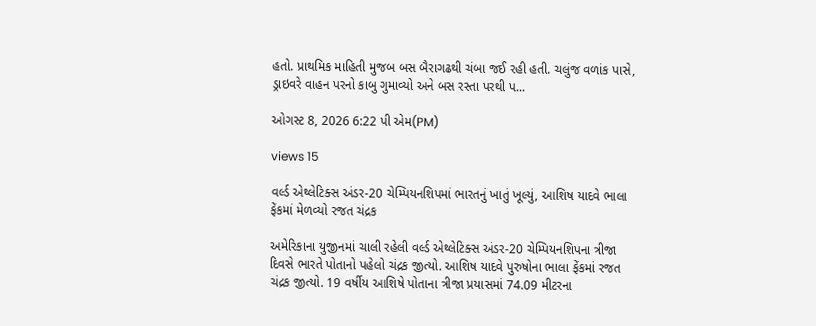હતો. પ્રાથમિક માહિતી મુજબ બસ બૈરાગઢથી ચંબા જઈ રહી હતી. ચલુંજ વળાંક પાસે, ડ્રાઇવરે વાહન પરનો કાબુ ગુમાવ્યો અને બસ રસ્તા પરથી પ...

ઓગસ્ટ 8, 2026 6:22 પી એમ(PM)

views 15

વર્લ્ડ એથ્લેટિક્સ અંડર-20 ચેમ્પિયનશિપમાં ભારતનું ખાતું ખૂલ્યું, આશિષ યાદવે ભાલા ફેંકમાં મેળવ્યો રજત ચંદ્રક

અમેરિકાના યુજીનમાં ચાલી રહેલી વર્લ્ડ એથ્લેટિક્સ અંડર-20 ચેમ્પિયનશિપના ત્રીજા દિવસે ભારતે પોતાનો પહેલો ચંદ્રક જીત્યો. આશિષ યાદવે પુરુષોના ભાલા ફેંકમાં રજત ચંદ્રક જીત્યો. 19 વર્ષીય આશિષે પોતાના ત્રીજા પ્રયાસમાં 74.09 મીટરના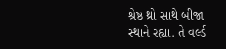શ્રેષ્ઠ થ્રો સાથે બીજા સ્થાને રહ્યા. તે વર્લ્ડ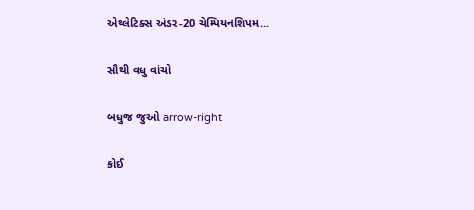એથ્લેટિક્સ અંડર-20 ચેમ્પિયનશિપમ...

સૌથી વધુ વાંચો

બધુજ જુઓ arrow-right

કોઈ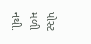પોસ્ટ મળી નથી.